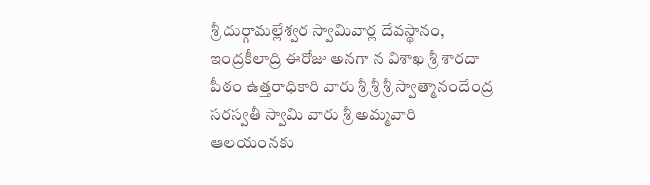శ్రీ దుర్గామల్లేశ్వర స్వామివార్ల దేవస్థానం, ఇంద్రకీలాద్రి ఈరోజు అనగా న విశాఖ శ్రీ శారదా పీఠం ఉత్తరాధికారి వారు శ్రీ శ్రీ శ్రీ స్వాత్మానందేంద్ర సరస్వతీ స్వామి వారు శ్రీ అమ్మవారి ఆలయంనకు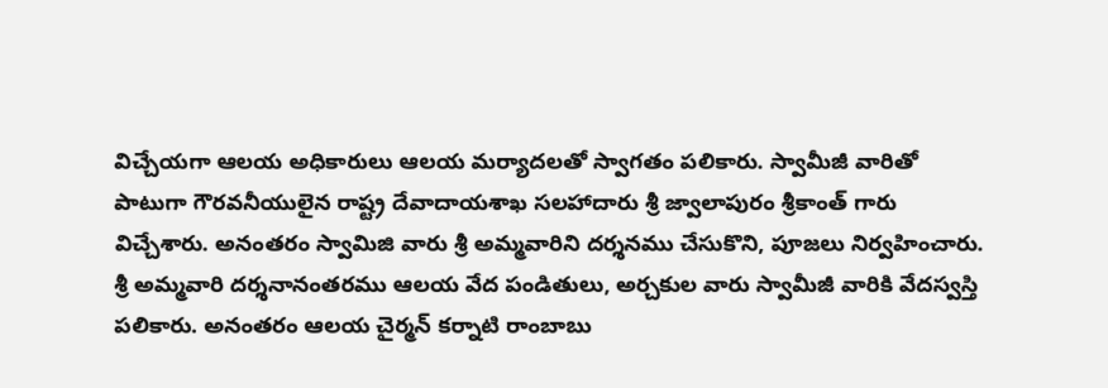విచ్చేయగా ఆలయ అధికారులు ఆలయ మర్యాదలతో స్వాగతం పలికారు. స్వామీజీ వారితో పాటుగా గౌరవనీయులైన రాష్ట్ర దేవాదాయశాఖ సలహాదారు శ్రీ జ్వాలాపురం శ్రీకాంత్ గారు విచ్చేశారు. అనంతరం స్వామిజి వారు శ్రీ అమ్మవారిని దర్శనము చేసుకొని, పూజలు నిర్వహించారు. శ్రీ అమ్మవారి దర్శనానంతరము ఆలయ వేద పండితులు, అర్చకుల వారు స్వామీజీ వారికి వేదస్వస్తి పలికారు. అనంతరం ఆలయ చైర్మన్ కర్నాటి రాంబాబు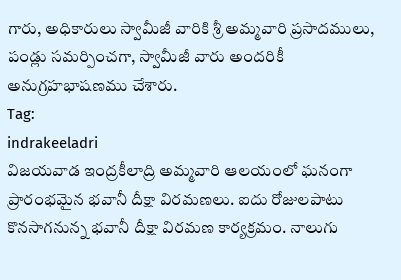గారు, అధికారులు స్వామీజీ వారికి శ్రీ అమ్మవారి ప్రసాదములు, పండ్లు సమర్పించగా, స్వామీజీ వారు అందరికీ అనుగ్రహభాషణము చేశారు.
Tag:
indrakeeladri
విజయవాడ ఇంద్రకీలాద్రి అమ్మవారి ఆలయంలో ఘనంగా ప్రారంభమైన భవానీ దీక్షా విరమణలు. ఐదు రోజులపాటు కొనసాగనున్న భవానీ దీక్షా విరమణ కార్యక్రమం. నాలుగు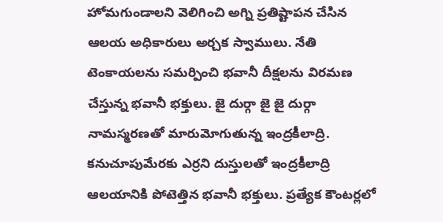హోమగుండాలని వెలిగించి అగ్ని ప్రతిష్టాపన చేసిన ఆలయ అధికారులు అర్చక స్వాములు. నేతి టెంకాయలను సమర్పించి భవానీ దీక్షలను విరమణ చేస్తున్న భవానీ భక్తులు. జై దుర్గా జై జై దుర్గా నామస్మరణతో మారుమోగుతున్న ఇంద్రకీలాద్రి. కనుచూపుమేరకు ఎర్రని దుస్తులతో ఇంద్రకీలాద్రి ఆలయానికి పోటెత్తిన భవానీ భక్తులు. ప్రత్యేక కౌంటర్లలో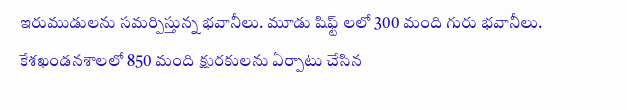ఇరుముడులను సమర్పిస్తున్న భవానీలు. మూడు షిఫ్ట్ లలో 300 మంది గురు భవానీలు. కేశఖండనశాలలో 850 మంది క్షురకులను ఏర్పాటు చేసిన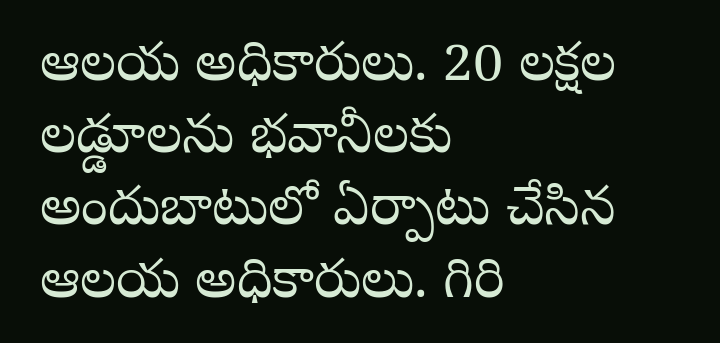ఆలయ అధికారులు. 20 లక్షల లడ్డూలను భవానీలకు అందుబాటులో ఏర్పాటు చేసిన ఆలయ అధికారులు. గిరి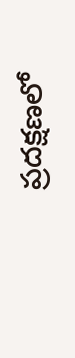ప్రదక్షణలో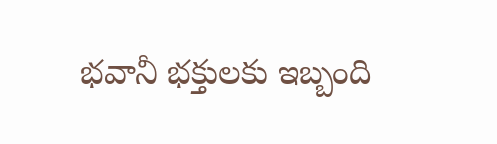భవానీ భక్తులకు ఇబ్బంది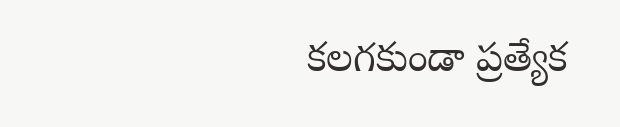కలగకుండా ప్రత్యేక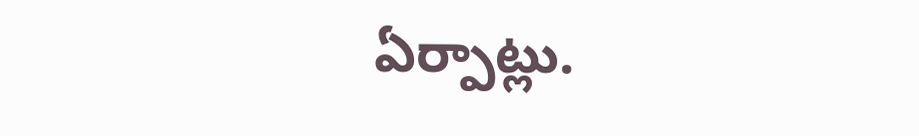ఏర్పాట్లు.